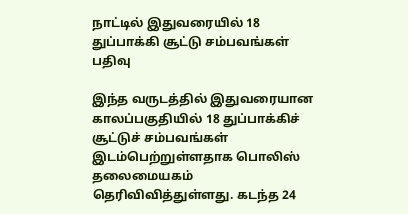நாட்டில் இதுவரையில் 18 துப்பாக்கி சூட்டு சம்பவங்கள் பதிவு

இந்த வருடத்தில் இதுவரையான காலப்பகுதியில் 18 துப்பாக்கிச் சூட்டுச் சம்பவங்கள் இடம்பெற்றுள்ளதாக பொலிஸ் தலைமையகம் தெரிவிவித்துள்ளது. கடந்த 24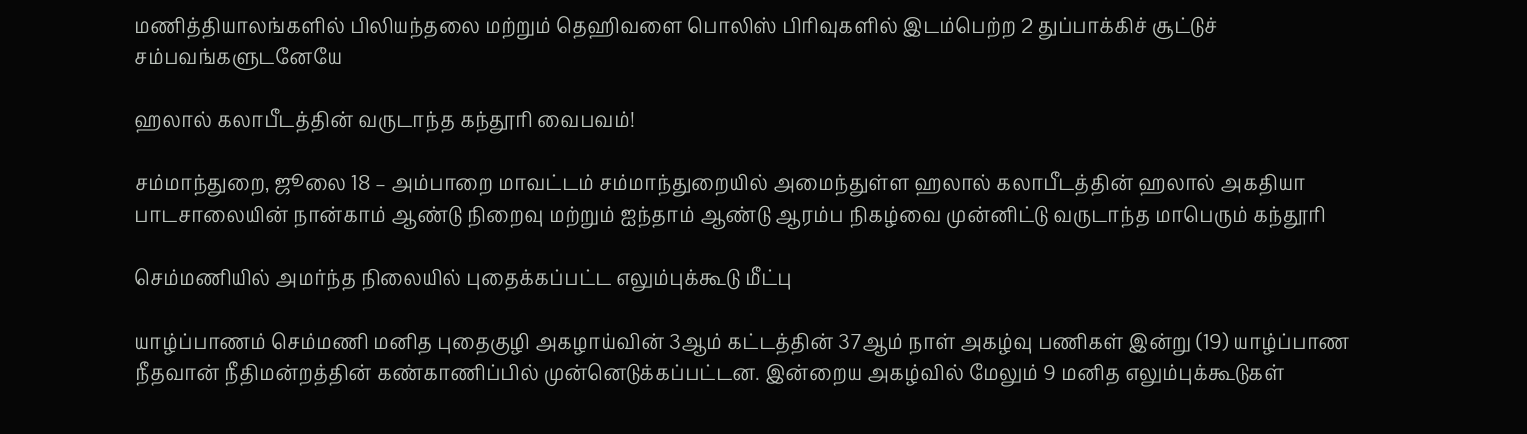மணித்தியாலங்களில் பிலியந்தலை மற்றும் தெஹிவளை பொலிஸ் பிரிவுகளில் இடம்பெற்ற 2 துப்பாக்கிச் சூட்டுச் சம்பவங்களுடனேயே

ஹலால் கலாபீடத்தின் வருடாந்த கந்தூரி வைபவம்!

சம்மாந்துறை, ஜூலை 18 – அம்பாறை மாவட்டம் சம்மாந்துறையில் அமைந்துள்ள ஹலால் கலாபீடத்தின் ஹலால் அகதியா பாடசாலையின் நான்காம் ஆண்டு நிறைவு மற்றும் ஐந்தாம் ஆண்டு ஆரம்ப நிகழ்வை முன்னிட்டு வருடாந்த மாபெரும் கந்தூரி

செம்மணியில் அமர்ந்த நிலையில் புதைக்கப்பட்ட எலும்புக்கூடு மீட்பு

யாழ்ப்பாணம் செம்மணி மனித புதைகுழி அகழாய்வின் 3ஆம் கட்டத்தின் 37ஆம் நாள் அகழ்வு பணிகள் இன்று (19) யாழ்ப்பாண நீதவான் நீதிமன்றத்தின் கண்காணிப்பில் முன்னெடுக்கப்பட்டன. இன்றைய அகழ்வில் மேலும் 9 மனித எலும்புக்கூடுகள்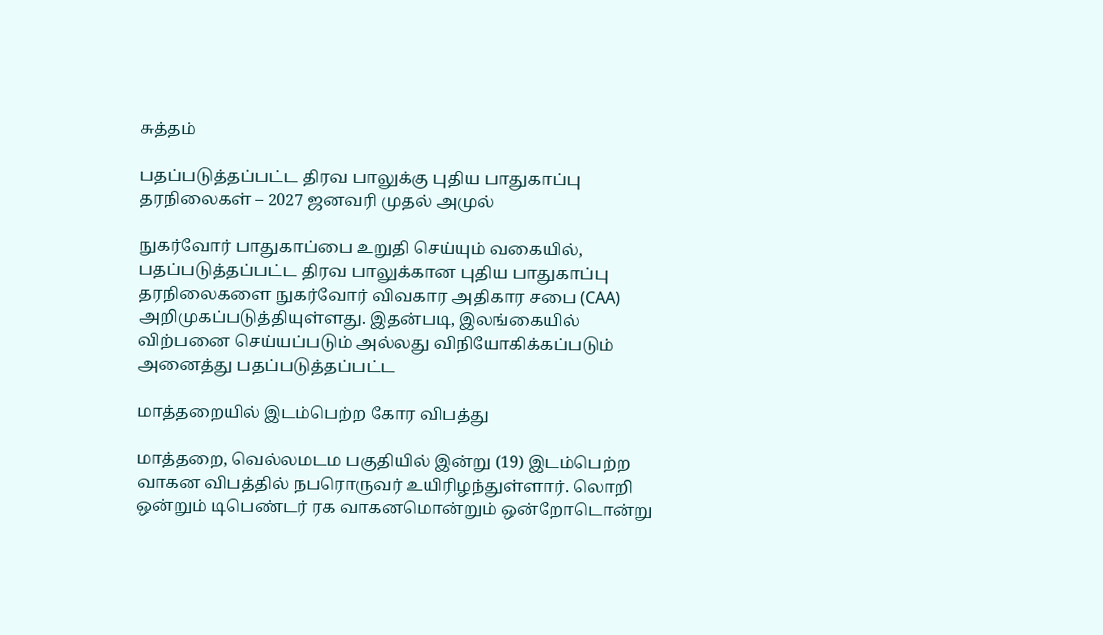சுத்தம்

பதப்படுத்தப்பட்ட திரவ பாலுக்கு புதிய பாதுகாப்பு தரநிலைகள் – 2027 ஜனவரி முதல் அமுல்

நுகர்வோர் பாதுகாப்பை உறுதி செய்யும் வகையில், பதப்படுத்தப்பட்ட திரவ பாலுக்கான புதிய பாதுகாப்பு தரநிலைகளை நுகர்வோர் விவகார அதிகார சபை (CAA) அறிமுகப்படுத்தியுள்ளது. இதன்படி, இலங்கையில் விற்பனை செய்யப்படும் அல்லது விநியோகிக்கப்படும் அனைத்து பதப்படுத்தப்பட்ட

மாத்தறையில் இடம்பெற்ற கோர விபத்து

மாத்தறை, வெல்லமடம பகுதியில் இன்று (19) இடம்பெற்ற வாகன விபத்தில் நபரொருவர் உயிரிழந்துள்ளார். லொறி ஒன்றும் டிபெண்டர் ரக வாகனமொன்றும் ஒன்றோடொன்று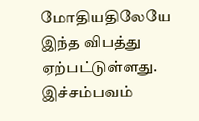மோதியதிலேயே இந்த விபத்து ஏற்பட்டுள்ளது. இச்சம்பவம்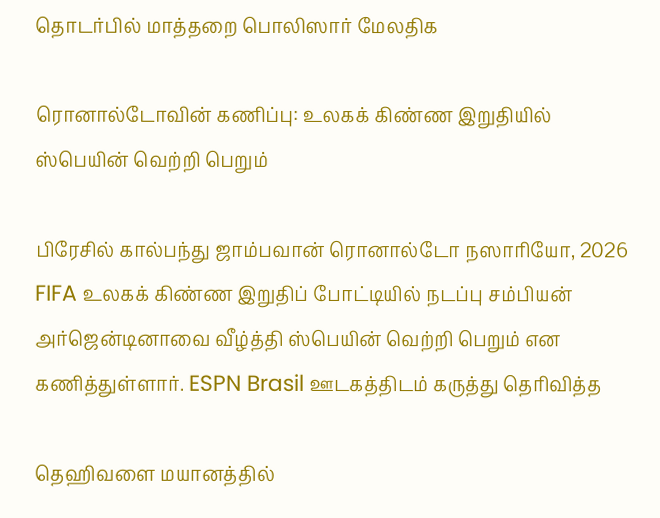தொடர்பில் மாத்தறை பொலிஸார் மேலதிக

ரொனால்டோவின் கணிப்பு: உலகக் கிண்ண இறுதியில் ஸ்பெயின் வெற்றி பெறும்

பிரேசில் கால்பந்து ஜாம்பவான் ரொனால்டோ நஸாரியோ, 2026 FIFA உலகக் கிண்ண இறுதிப் போட்டியில் நடப்பு சம்பியன் அர்ஜென்டினாவை வீழ்த்தி ஸ்பெயின் வெற்றி பெறும் என கணித்துள்ளார். ESPN Brasil ஊடகத்திடம் கருத்து தெரிவித்த

தெஹிவளை மயானத்தில்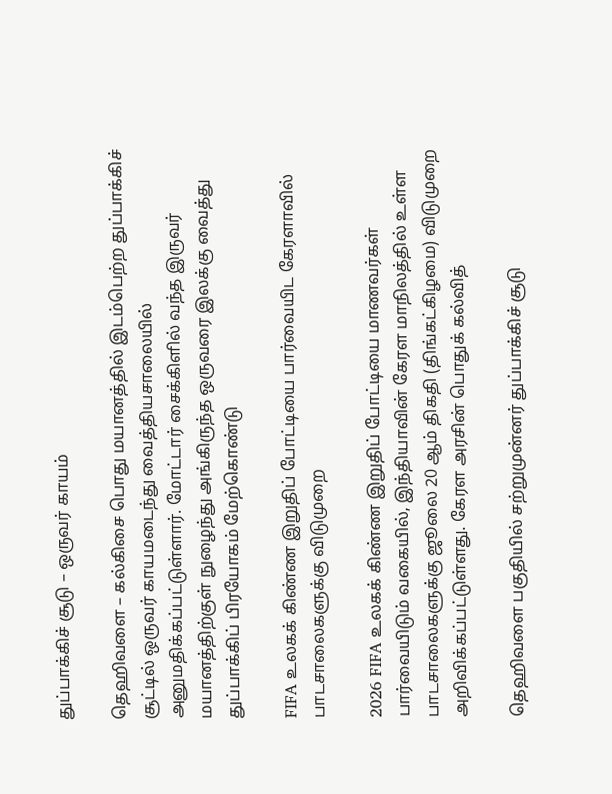துப்பாக்கிச் சூடு – ஒருவர் காயம்

தெஹிவளை – கல்கிசை பொது மயானத்தில் இடம்பெற்ற துப்பாக்கிச் சூட்டில் ஒருவர் காயமடைந்து வைத்தியசாலையில் அனுமதிக்கப்பட்டுள்ளார். மோட்டார் சைக்கிளில் வந்த இருவர் மயானத்திற்குள் நுழைந்து அங்கிருந்த ஒருவரை இலக்கு வைத்து துப்பாக்கிப் பிரயோகம் மேற்கொண்டு

FIFA உலகக் கிண்ண இறுதிப் போட்டியை பார்வையிட கேரளாவில் பாடசாலைகளுக்கு விடுமுறை

2026 FIFA உலகக் கிண்ண இறுதிப் போட்டியை மாணவர்கள் பார்வையிடும் வகையில், இந்தியாவின் கேரள மாநிலத்தில் உள்ள பாடசாலைகளுக்கு ஜூலை 20 ஆம் திகதி (திங்கட்கிழமை) விடுமுறை அறிவிக்கப்பட்டுள்ளது. கேரள அரசின் பொதுக் கல்வித்

தெஹிவளை பகுதியில் சற்றுமுன்னர் துப்பாக்கிச் சூடு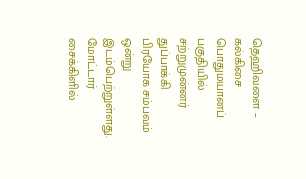தெஹிவளை – கல்கிசை பொதுமயானப் பகுதியில் சற்றுமுன்னர் துப்பாக்கி பிரயோக சம்பவம் ஒன்று இடம்பெற்றுள்ளது. மோட்டார் சைக்கிளில்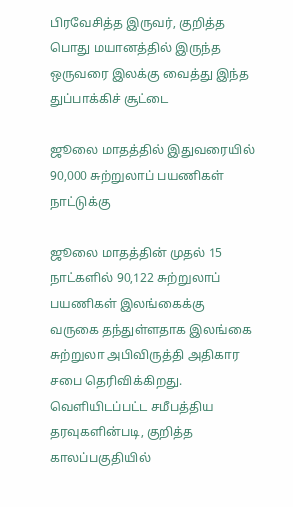பிரவேசித்த இருவர், குறித்த பொது மயானத்தில் இருந்த ஒருவரை இலக்கு வைத்து இந்த துப்பாக்கிச் சூட்டை

ஜூலை மாதத்தில் இதுவரையில் 90,000 சுற்றுலாப் பயணிகள் நாட்டுக்கு

ஜூலை மாதத்தின் முதல் 15 நாட்களில் 90,122 சுற்றுலாப் பயணிகள் இலங்கைக்கு வருகை தந்துள்ளதாக இலங்கை சுற்றுலா அபிவிருத்தி அதிகார சபை தெரிவிக்கிறது. வெளியிடப்பட்ட சமீபத்திய தரவுகளின்படி, குறித்த காலப்பகுதியில்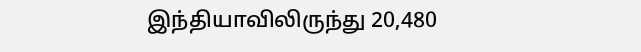இந்தியாவிலிருந்து 20,480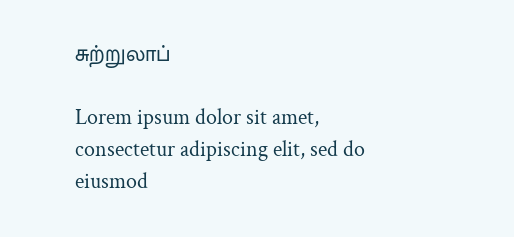சுற்றுலாப்

Lorem ipsum dolor sit amet, consectetur adipiscing elit, sed do eiusmod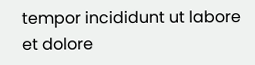tempor incididunt ut labore et dolore